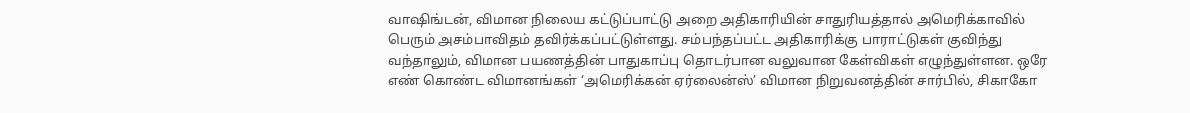வாஷிங்டன், விமான நிலைய கட்டுப்பாட்டு அறை அதிகாரியின் சாதுரியத்தால் அமெரிக்காவில் பெரும் அசம்பாவிதம் தவிர்க்கப்பட்டுள்ளது. சம்பந்தப்பட்ட அதிகாரிக்கு பாராட்டுகள் குவிந்து வந்தாலும், விமான பயணத்தின் பாதுகாப்பு தொடர்பான வலுவான கேள்விகள் எழுந்துள்ளன. ஒரே எண் கொண்ட விமானங்கள் ‘அமெரிக்கன் ஏர்லைன்ஸ்’ விமான நிறுவனத்தின் சார்பில், சிகாகோ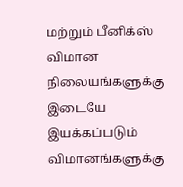மற்றும் பீனிக்ஸ் விமான நிலையங்களுக்கு இடையே இயக்கப்படும் விமானங்களுக்கு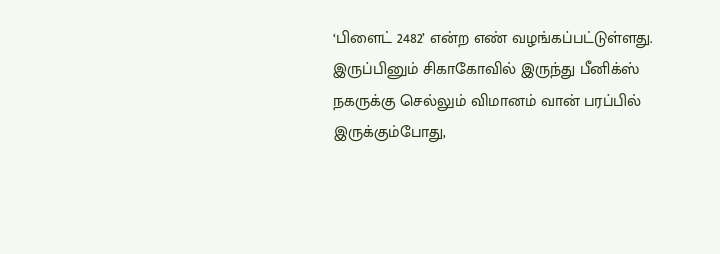‘பிளைட் 2482’ என்ற எண் வழங்கப்பட்டுள்ளது. இருப்பினும் சிகாகோவில் இருந்து பீனிக்ஸ் நகருக்கு செல்லும் விமானம் வான் பரப்பில் இருக்கும்போது,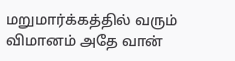மறுமார்க்கத்தில் வரும் விமானம் அதே வான்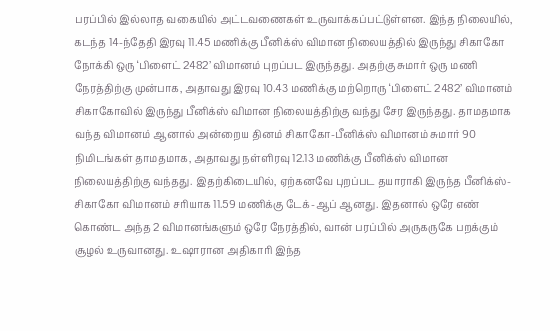பரப்பில் இல்லாத வகையில் அட்டவணைகள் உருவாக்கப்பட்டுள்ளன. இந்த நிலையில், கடந்த 14-ந்தேதி இரவு 11.45 மணிக்கு பீனிக்ஸ் விமான நிலையத்தில் இருந்து சிகாகோ நோக்கி ஒரு ‘பிளைட் 2482’ விமானம் புறப்பட இருந்தது. அதற்கு சுமார் ஒரு மணி நேரத்திற்கு முன்பாக, அதாவது இரவு 10.43 மணிக்கு மற்றொரு ‘பிளைட் 2482’ விமானம் சிகாகோவில் இருந்து பீனிக்ஸ் விமான நிலையத்திற்கு வந்து சேர இருந்தது. தாமதமாக வந்த விமானம் ஆனால் அன்றைய தினம் சிகாகோ-பீனிக்ஸ் விமானம் சுமார் 90 நிமிடங்கள் தாமதமாக, அதாவது நள்ளிரவு 12.13 மணிக்கு பீனிக்ஸ் விமான நிலையத்திற்கு வந்தது. இதற்கிடையில், ஏற்கனவே புறப்பட தயாராகி இருந்த பீனிக்ஸ்-சிகாகோ விமானம் சரியாக 11.59 மணிக்கு டேக்-ஆப் ஆனது. இதனால் ஒரே எண் கொண்ட அந்த 2 விமானங்களும் ஒரே நேரத்தில், வான் பரப்பில் அருகருகே பறக்கும் சூழல் உருவானது. உஷாரான அதிகாரி இந்த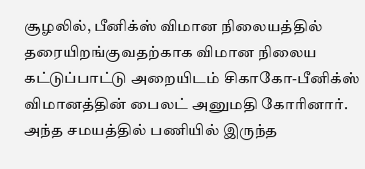சூழலில், பீனிக்ஸ் விமான நிலையத்தில் தரையிறங்குவதற்காக விமான நிலைய கட்டுப்பாட்டு அறையிடம் சிகாகோ-பீனிக்ஸ் விமானத்தின் பைலட் அனுமதி கோரினார். அந்த சமயத்தில் பணியில் இருந்த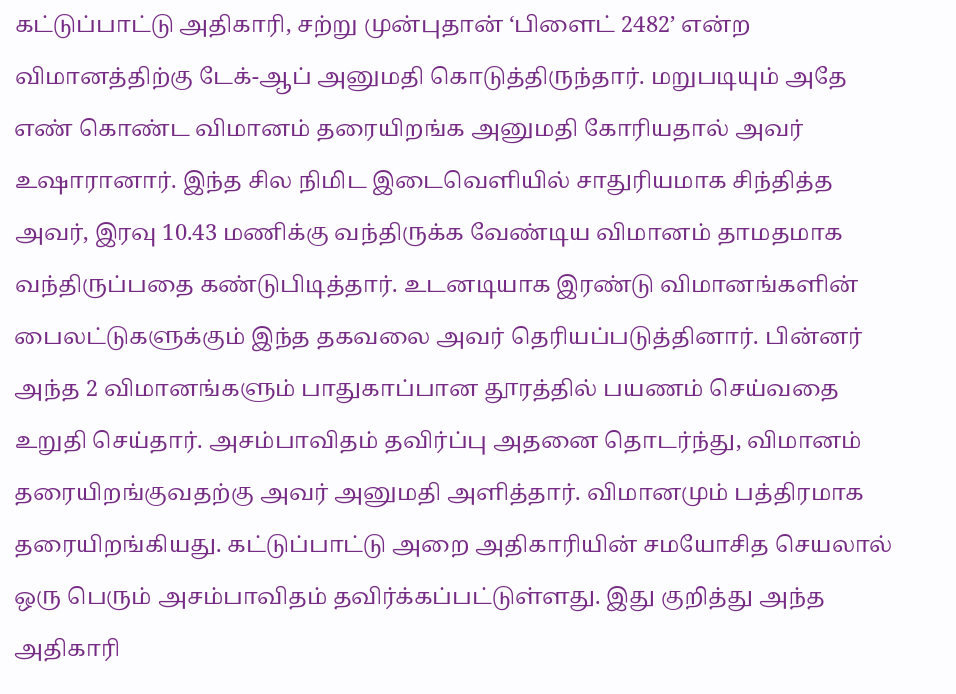கட்டுப்பாட்டு அதிகாரி, சற்று முன்புதான் ‘பிளைட் 2482’ என்ற விமானத்திற்கு டேக்-ஆப் அனுமதி கொடுத்திருந்தார். மறுபடியும் அதே எண் கொண்ட விமானம் தரையிறங்க அனுமதி கோரியதால் அவர் உஷாரானார். இந்த சில நிமிட இடைவெளியில் சாதுரியமாக சிந்தித்த அவர், இரவு 10.43 மணிக்கு வந்திருக்க வேண்டிய விமானம் தாமதமாக வந்திருப்பதை கண்டுபிடித்தார். உடனடியாக இரண்டு விமானங்களின் பைலட்டுகளுக்கும் இந்த தகவலை அவர் தெரியப்படுத்தினார். பின்னர் அந்த 2 விமானங்களும் பாதுகாப்பான தூரத்தில் பயணம் செய்வதை உறுதி செய்தார். அசம்பாவிதம் தவிர்ப்பு அதனை தொடர்ந்து, விமானம் தரையிறங்குவதற்கு அவர் அனுமதி அளித்தார். விமானமும் பத்திரமாக தரையிறங்கியது. கட்டுப்பாட்டு அறை அதிகாரியின் சமயோசித செயலால் ஒரு பெரும் அசம்பாவிதம் தவிர்க்கப்பட்டுள்ளது. இது குறித்து அந்த அதிகாரி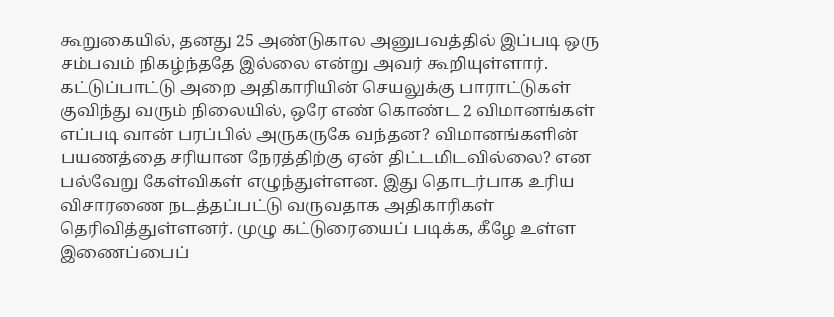கூறுகையில், தனது 25 அண்டுகால அனுபவத்தில் இப்படி ஒரு சம்பவம் நிகழ்ந்ததே இல்லை என்று அவர் கூறியுள்ளார். கட்டுப்பாட்டு அறை அதிகாரியின் செயலுக்கு பாராட்டுகள் குவிந்து வரும் நிலையில், ஒரே எண் கொண்ட 2 விமானங்கள் எப்படி வான் பரப்பில் அருகருகே வந்தன? விமானங்களின் பயணத்தை சரியான நேரத்திற்கு ஏன் திட்டமிடவில்லை? என பல்வேறு கேள்விகள் எழுந்துள்ளன. இது தொடர்பாக உரிய விசாரணை நடத்தப்பட்டு வருவதாக அதிகாரிகள் தெரிவித்துள்ளனர். முழு கட்டுரையைப் படிக்க, கீழே உள்ள இணைப்பைப்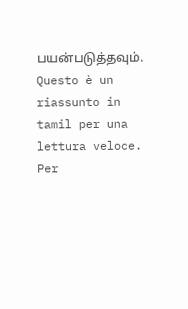பயன்படுத்தவும்.
Questo è un riassunto in tamil per una lettura veloce. Per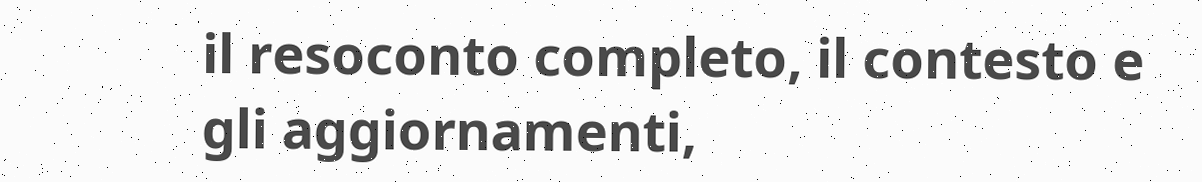il resoconto completo, il contesto e gli aggiornamenti,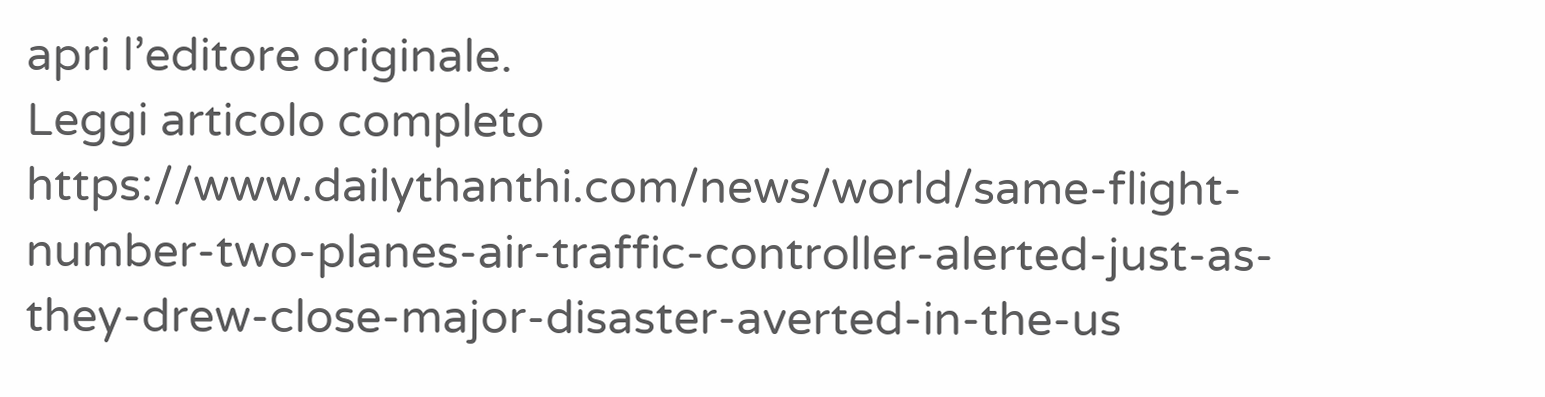apri l’editore originale.
Leggi articolo completo
https://www.dailythanthi.com/news/world/same-flight-number-two-planes-air-traffic-controller-alerted-just-as-they-drew-close-major-disaster-averted-in-the-us